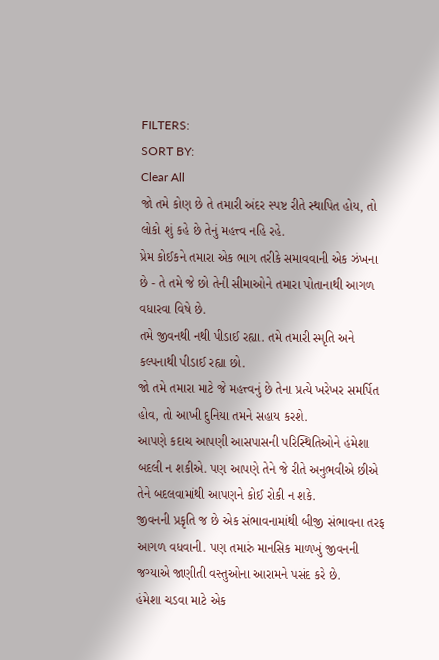FILTERS:
SORT BY:
Clear All
જો તમે કોણ છે તે તમારી અંદર સ્પષ્ટ રીતે સ્થાપિત હોય, તો લોકો શું કહે છે તેનું મહત્ત્વ નહિ રહે.
પ્રેમ કોઈકને તમારા એક ભાગ તરીકે સમાવવાની એક ઝંખના છે - તે તમે જે છો તેની સીમાઓને તમારા પોતાનાથી આગળ વધારવા વિષે છે.
તમે જીવનથી નથી પીડાઈ રહ્યા. તમે તમારી સ્મૃતિ અને કલ્પનાથી પીડાઈ રહ્યા છો.
જો તમે તમારા માટે જે મહત્ત્વનું છે તેના પ્રત્યે ખરેખર સમર્પિત હોવ, તો આખી દુનિયા તમને સહાય કરશે.
આપણે કદાચ આપણી આસપાસની પરિસ્થિતિઓને હંમેશા બદલી ન શકીએ. પણ આપણે તેને જે રીતે અનુભવીએ છીએ તેને બદલવામાંથી આપણને કોઈ રોકી ન શકે.
જીવનની પ્રકૃતિ જ છે એક સંભાવનામાંથી બીજી સંભાવના તરફ આગળ વધવાની. પણ તમારું માનસિક માળખું જીવનની જગ્યાએ જાણીતી વસ્તુઓના આરામને પસંદ કરે છે.
હંમેશા ચડવા માટે એક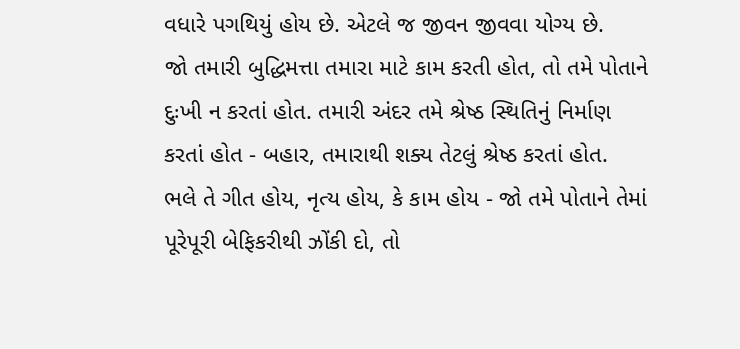વધારે પગથિયું હોય છે. એટલે જ જીવન જીવવા યોગ્ય છે.
જો તમારી બુદ્ધિમત્તા તમારા માટે કામ કરતી હોત, તો તમે પોતાને દુઃખી ન કરતાં હોત. તમારી અંદર તમે શ્રેષ્ઠ સ્થિતિનું નિર્માણ કરતાં હોત - બહાર, તમારાથી શક્ય તેટલું શ્રેષ્ઠ કરતાં હોત.
ભલે તે ગીત હોય, નૃત્ય હોય, કે કામ હોય - જો તમે પોતાને તેમાં પૂરેપૂરી બેફિકરીથી ઝોંકી દો, તો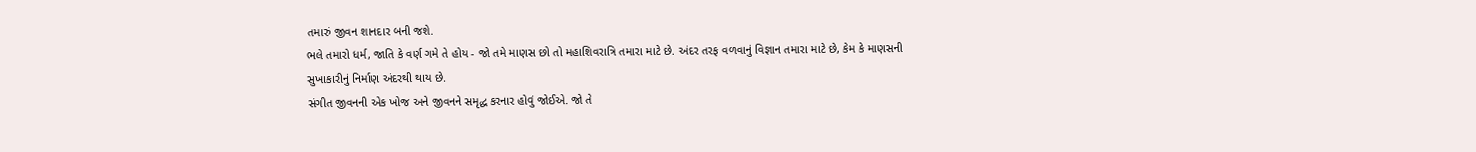તમારું જીવન શાનદાર બની જશે.
ભલે તમારો ધર્મ, જાતિ કે વર્ણ ગમે તે હોય - જો તમે માણસ છો તો મહાશિવરાત્રિ તમારા માટે છે. અંદર તરફ વળવાનું વિજ્ઞાન તમારા માટે છે, કેમ કે માણસની સુખાકારીનું નિર્માણ અંદરથી થાય છે.
સંગીત જીવનની એક ખોજ અને જીવનને સમૃદ્ધ કરનાર હોવું જોઈએ. જો તે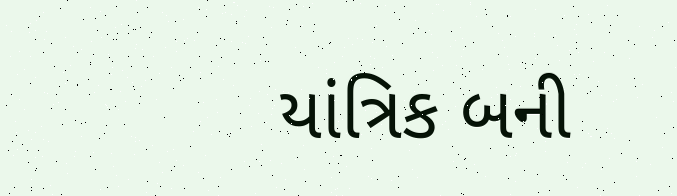યાંત્રિક બની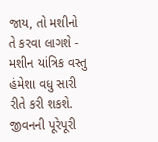જાય, તો મશીનો તે કરવા લાગશે - મશીન યાંત્રિક વસ્તુ હંમેશા વધુ સારી રીતે કરી શકશે.
જીવનની પૂરેપૂરી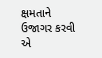ક્ષમતાને ઉજાગર કરવી એ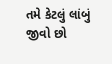તમે કેટલું લાંબું જીવો છો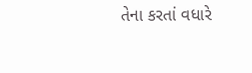તેના કરતાં વધારે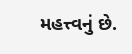મહત્ત્વનું છે.